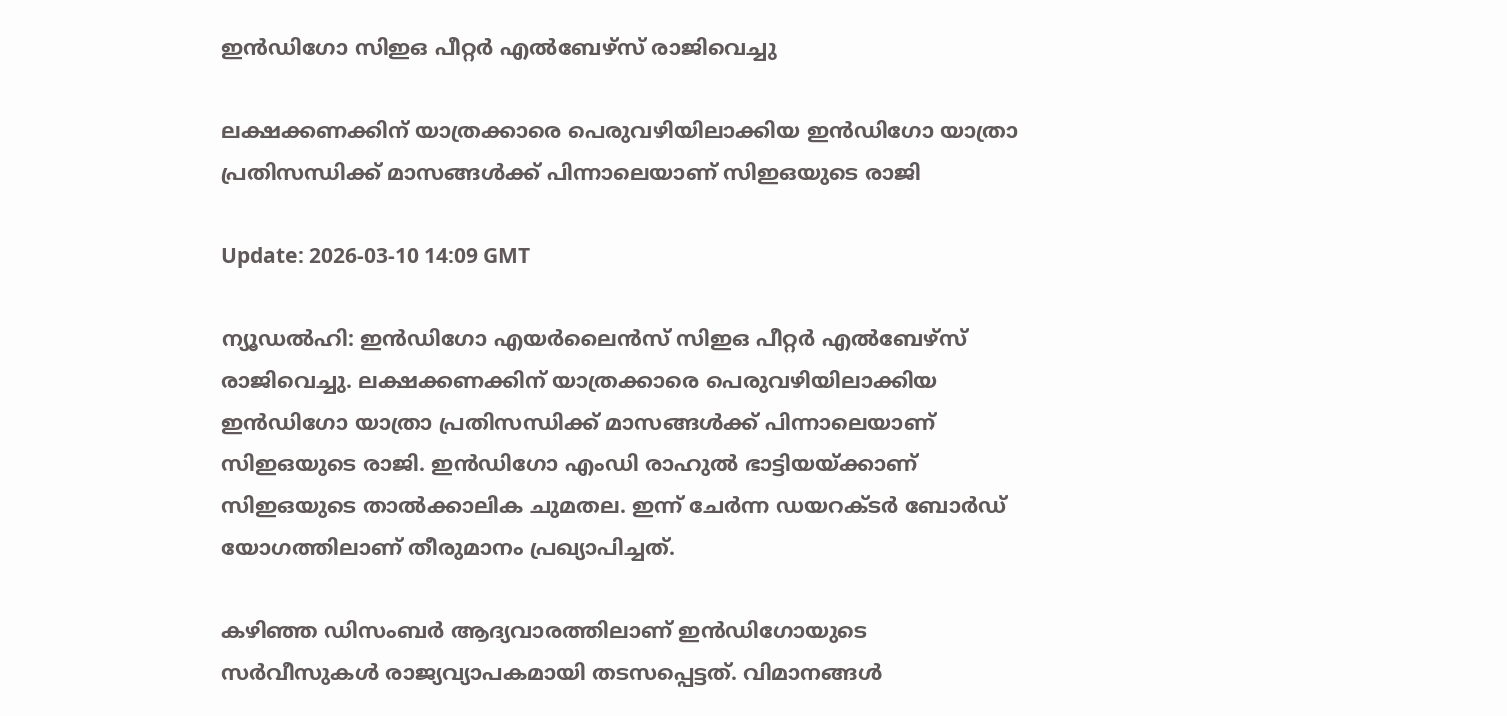ഇന്‍ഡിഗോ സിഇഒ പീറ്റര്‍ എല്‍ബേഴ്‌സ് രാജിവെച്ചു

ലക്ഷക്കണക്കിന് യാത്രക്കാരെ പെരുവഴിയിലാക്കിയ ഇന്‍ഡിഗോ യാത്രാ പ്രതിസന്ധിക്ക് മാസങ്ങള്‍ക്ക് പിന്നാലെയാണ് സിഇഒയുടെ രാജി

Update: 2026-03-10 14:09 GMT

ന്യൂഡല്‍ഹി: ഇന്‍ഡിഗോ എയര്‍ലൈന്‍സ് സിഇഒ പീറ്റര്‍ എല്‍ബേഴ്‌സ് രാജിവെച്ചു. ലക്ഷക്കണക്കിന് യാത്രക്കാരെ പെരുവഴിയിലാക്കിയ ഇന്‍ഡിഗോ യാത്രാ പ്രതിസന്ധിക്ക് മാസങ്ങള്‍ക്ക് പിന്നാലെയാണ് സിഇഒയുടെ രാജി. ഇന്‍ഡിഗോ എംഡി രാഹുല്‍ ഭാട്ടിയയ്ക്കാണ് സിഇഒയുടെ താല്‍ക്കാലിക ചുമതല. ഇന്ന് ചേര്‍ന്ന ഡയറക്ടര്‍ ബോര്‍ഡ് യോഗത്തിലാണ് തീരുമാനം പ്രഖ്യാപിച്ചത്.

കഴിഞ്ഞ ഡിസംബര്‍ ആദ്യവാരത്തിലാണ് ഇന്‍ഡിഗോയുടെ സര്‍വീസുകള്‍ രാജ്യവ്യാപകമായി തടസപ്പെട്ടത്. വിമാനങ്ങള്‍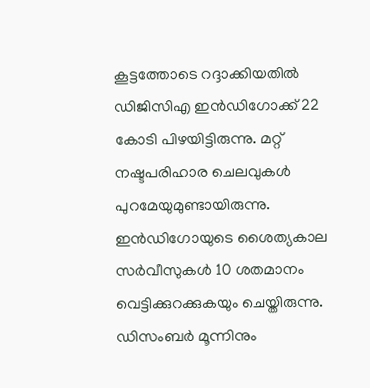കൂട്ടത്തോടെ റദ്ദാക്കിയതില്‍ ഡിജിസിഎ ഇന്‍ഡിഗോക്ക് 22 കോടി പിഴയിട്ടിരുന്നു. മറ്റ് നഷ്ടപരിഹാര ചെലവുകള്‍ പുറമേയുമുണ്ടായിരുന്നു. ഇന്‍ഡിഗോയുടെ ശൈത്യകാല സര്‍വീസുകള്‍ 10 ശതമാനം വെട്ടിക്കുറക്കുകയും ചെയ്തിരുന്നു. ഡിസംബര്‍ മൂന്നിനും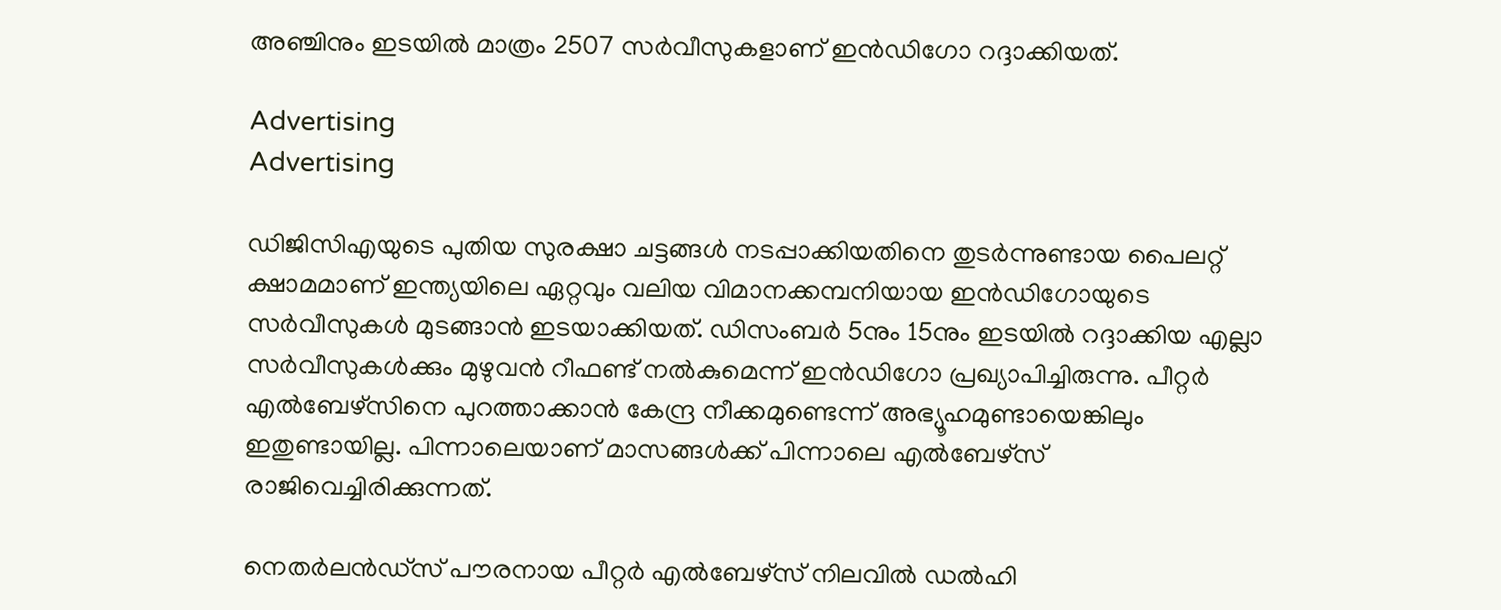അഞ്ചിനും ഇടയില്‍ മാത്രം 2507 സര്‍വീസുകളാണ് ഇന്‍ഡിഗോ റദ്ദാക്കിയത്.

Advertising
Advertising

ഡിജിസിഎയുടെ പുതിയ സുരക്ഷാ ചട്ടങ്ങള്‍ നടപ്പാക്കിയതിനെ തുടര്‍ന്നുണ്ടായ പൈലറ്റ് ക്ഷാമമാണ് ഇന്ത്യയിലെ ഏറ്റവും വലിയ വിമാനക്കമ്പനിയായ ഇന്‍ഡിഗോയുടെ സര്‍വീസുകള്‍ മുടങ്ങാന്‍ ഇടയാക്കിയത്. ഡിസംബര്‍ 5നും 15നും ഇടയില്‍ റദ്ദാക്കിയ എല്ലാ സര്‍വീസുകള്‍ക്കും മുഴുവന്‍ റീഫണ്ട് നല്‍കുമെന്ന് ഇന്‍ഡിഗോ പ്രഖ്യാപിച്ചിരുന്നു. പീറ്റര്‍ എല്‍ബേഴ്സിനെ പുറത്താക്കാന്‍ കേന്ദ്ര നീക്കമുണ്ടെന്ന് അഭ്യൂഹമുണ്ടായെങ്കിലും ഇതുണ്ടായില്ല. പിന്നാലെയാണ് മാസങ്ങള്‍ക്ക് പിന്നാലെ എല്‍ബേഴ്സ് രാജിവെച്ചിരിക്കുന്നത്.

നെതര്‍ലന്‍ഡ്‌സ് പൗരനായ പീറ്റര്‍ എല്‍ബേഴ്സ് നിലവില്‍ ഡല്‍ഹി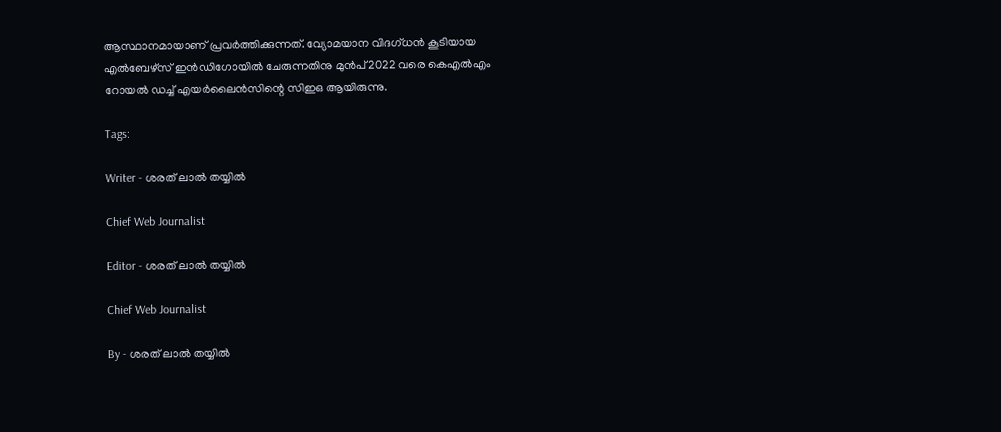ആസ്ഥാനമായാണ് പ്രവര്‍ത്തിക്കുന്നത്. വ്യോമയാന വിദഗ്ധന്‍ കൂടിയായ എല്‍ബേഴ്സ് ഇന്‍ഡിഗോയില്‍ ചേരുന്നതിനു മുന്‍പ് 2022 വരെ കെഎല്‍എം റോയല്‍ ഡച്ച് എയര്‍ലൈന്‍സിന്റെ സിഇഒ ആയിരുന്നു.

Tags:

Writer - ശരത് ലാൽ തയ്യിൽ

Chief Web Journalist

Editor - ശരത് ലാൽ തയ്യിൽ

Chief Web Journalist

By - ശരത് ലാൽ തയ്യിൽ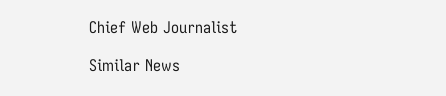Chief Web Journalist

Similar News